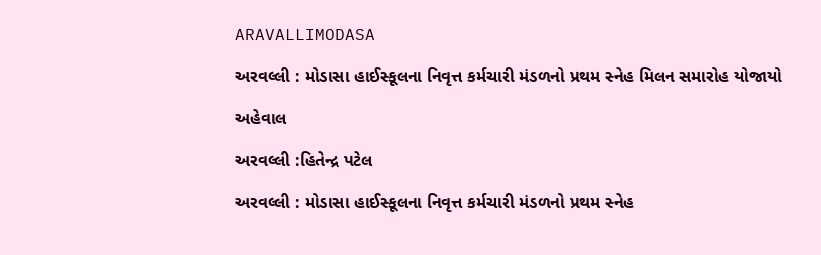ARAVALLIMODASA

અરવલ્લી : મોડાસા હાઈસ્કૂલના નિવૃત્ત કર્મચારી મંડળનો પ્રથમ સ્નેહ મિલન સમારોહ યોજાયો

અહેવાલ

અરવલ્લી :હિતેન્દ્ર પટેલ

અરવલ્લી : મોડાસા હાઈસ્કૂલના નિવૃત્ત કર્મચારી મંડળનો પ્રથમ સ્નેહ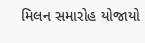મિલન સમારોહ યોજાયો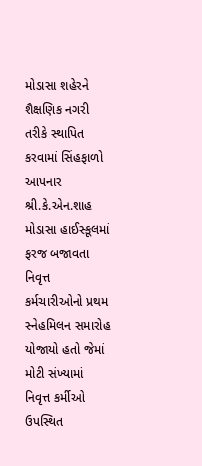મોડાસા શહેરને શૈક્ષણિક નગરી તરીકે સ્થાપિત કરવામાં સિંહફાળો આપનાર શ્રી.કે.એન.શાહ મોડાસા હાઈસ્કૂલમાં ફરજ બજાવતા નિવૃત્ત કર્મચારીઓનો પ્રથમ સ્નેહમિલન સમારોહ યોજાયો હતો જેમાં મોટી સંખ્યામાં નિવૃત્ત કર્મીઓ ઉપસ્થિત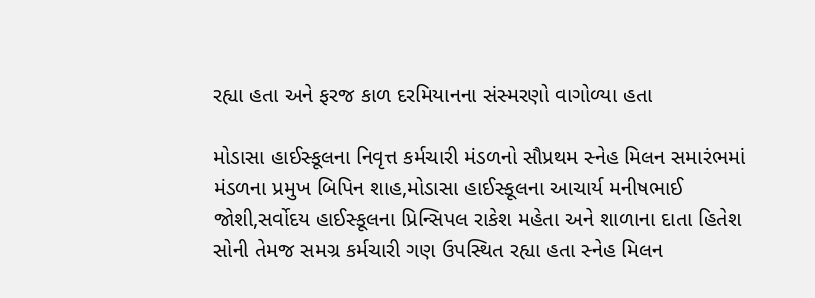રહ્યા હતા અને ફરજ કાળ દરમિયાનના સંસ્મરણો વાગોળ્યા હતા

મોડાસા હાઈસ્કૂલના નિવૃત્ત કર્મચારી મંડળનો સૌપ્રથમ સ્નેહ મિલન સમારંભમાં મંડળના પ્રમુખ બિપિન શાહ,મોડાસા હાઈસ્કૂલના આચાર્ય મનીષભાઈ જોશી,સર્વોદય હાઈસ્કૂલના પ્રિન્સિપલ રાકેશ મહેતા અને શાળાના દાતા હિતેશ સોની તેમજ સમગ્ર કર્મચારી ગણ ઉપસ્થિત રહ્યા હતા સ્નેહ મિલન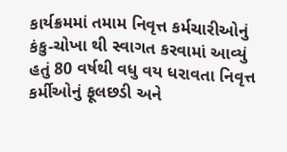કાર્યક્રમમાં તમામ નિવૃત્ત કર્મચારીઓનું કંકુ-ચોખા થી સ્વાગત કરવામાં આવ્યું હતું 80 વર્ષથી વધુ વય ધરાવતા નિવૃત્ત કર્મીઓનું ફૂલછડી અને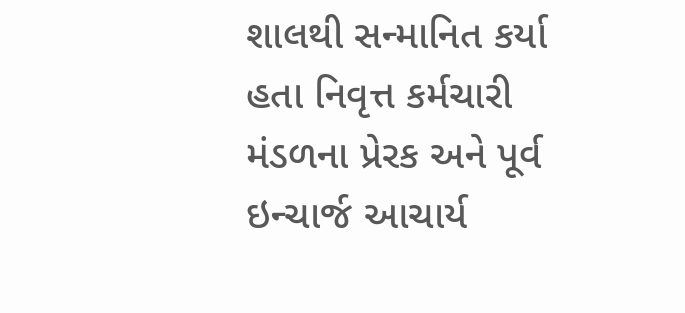શાલથી સન્માનિત કર્યા હતા નિવૃત્ત કર્મચારી મંડળના પ્રેરક અને પૂર્વ ઇન્ચાર્જ આચાર્ય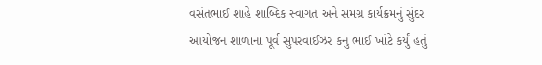વસંતભાઈ શાહે શાબ્દિક સ્વાગત અને સમગ્ર કાર્યક્રમનું સુંદર આયોજન શાળાના પૂર્વ સુપરવાઈઝર કનુ ભાઈ ખાંટે કર્યું હતું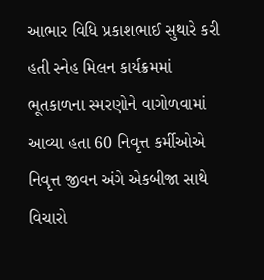આભાર વિધિ પ્રકાશભાઈ સુથારે કરી હતી સ્નેહ મિલન કાર્યક્રમમાં ભૂતકાળના સ્મરણોને વાગોળવામાં આવ્યા હતા 60 નિવૃત્ત કર્મીઓએ નિવૃત્ત જીવન અંગે એકબીજા સાથે વિચારો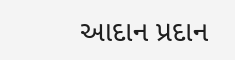આદાન પ્રદાન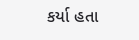કર્યા હતા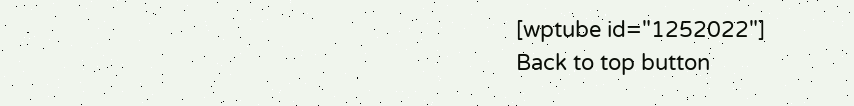[wptube id="1252022"]
Back to top button